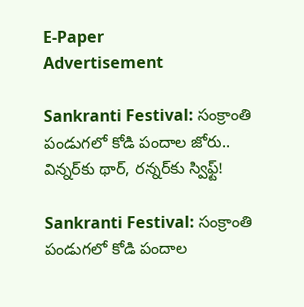E-Paper
Advertisement

Sankranti Festival: సంక్రాంతి పండుగలో కోడి పందాల జోరు.. విన్నర్‌కు థార్, రన్నర్‌కు స్విఫ్ట్!

Sankranti Festival: సంక్రాంతి పండుగలో కోడి పందాల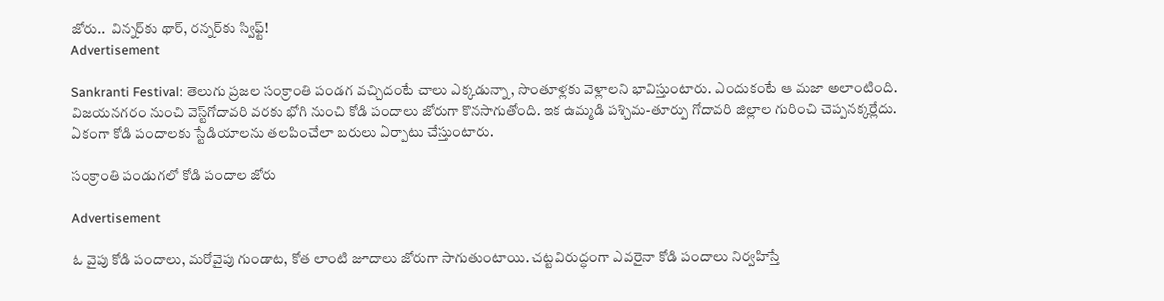జోరు..  విన్నర్‌కు థార్, రన్నర్‌కు స్విఫ్ట్!
Advertisement

Sankranti Festival: తెలుగు ప్రజల సంక్రాంతి పండగ వచ్చిదంటే చాలు ఎక్కడున్నా, సొంతూళ్లకు వెళ్లాలని భావిస్తుంటారు. ఎందుకంటే ఆ మజా అలాంటింది. విజయనగరం నుంచి వెస్ట్‌గోదావరి వరకు భోగి నుంచి కోడి పందాలు జోరుగా కొనసాగుతోంది. ఇక ఉమ్మడి పశ్చిమ-తూర్పు గోదావరి జిల్లాల గురించి చెప్పనక్కర్లేదు. ఏకంగా కోడి పందాలకు స్టేడియాలను తలపించేలా బరులు ఏర్పాటు చేస్తుంటారు.

సంక్రాంతి పండుగలో కోడి పందాల జోరు

Advertisement

ఓ వైపు కోడి పందాలు, మరోవైపు గుండాట, కోత లాంటి జూదాలు జోరుగా సాగుతుంటాయి. చట్టవిరుద్ధంగా ఎవరైనా కోడి పందాలు నిర్వహిస్తే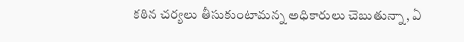కఠిన చర్యలు తీసుకుంటామన్న అధికారులు చెబుతున్నా, ఏ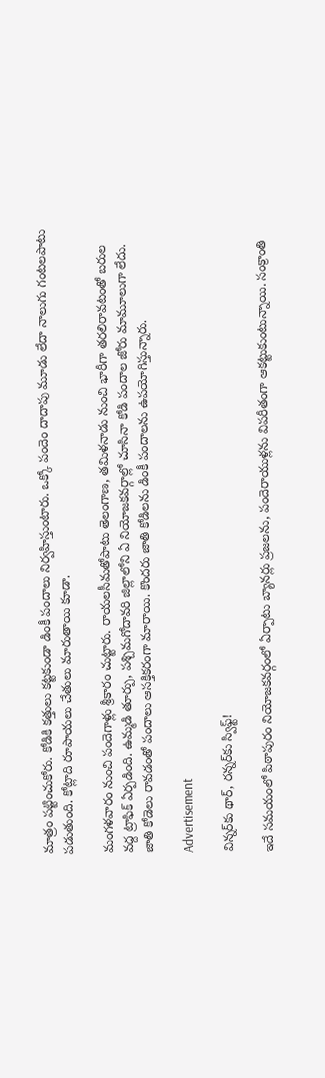మాత్రం పట్టించుకోరు. కోడికి కత్తులు కట్టకుండా డింకీ పందాలు నిర్వహిస్తుంటారు. ఒక్కో పందెం దాదాపు మూడు లేదా నాలుగు గంటలపాటు పడుతుంది. కోట్లాది రూపాయలు చేతులు మారుతాయి కూడా.

మంగళవారం నుంచి పందెగాళ్లు శ్రీకారం చుట్టారు. రాయలసీమతోపాటు తెలంగాణ, తమిళనాడు నుంచి భారీగా తరలిరావటంతో బరుల వద్ద ట్రాఫిక్‌ ఏర్పడింది. ఉమ్మడి తూర్పు, పశ్చిమగోదావరి జిల్లాలోని ఏ నియోజకవర్గాల్లో చూసినా కోడి పందాల జోరు మామూలుగా లేదు. జాతి కోడెలు రావడంతో పందాలు ఆసక్తికరంగా మారాయి. కొందరు జాతి కోడిలను డింకీ పందాలను ఉపయోగిస్తున్నారు.

Advertisement

విన్నర్‌కు థార్, రన్నర్‌కు స్విఫ్ట్!

ఇదే సమయంలో పిఠాపురం నియోజకవర్గంలో ఏర్పాటు బ్యానర్లు ప్రజలను, పందెరాయుళ్లను విపరీతంగా ఆకట్టుకుంటున్నాయి. సంక్రాంతి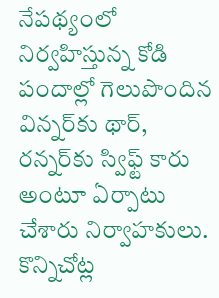నేపథ్యంలో నిర్వహిస్తున్న కోడి పందాల్లో గెలుపొందిన విన్నర్‌కు థార్, రన్నర్‌కు స్విఫ్ట్ కారు అంటూ ఏర్పాటు చేశారు నిర్వాహకులు. కొన్నిచోట్ల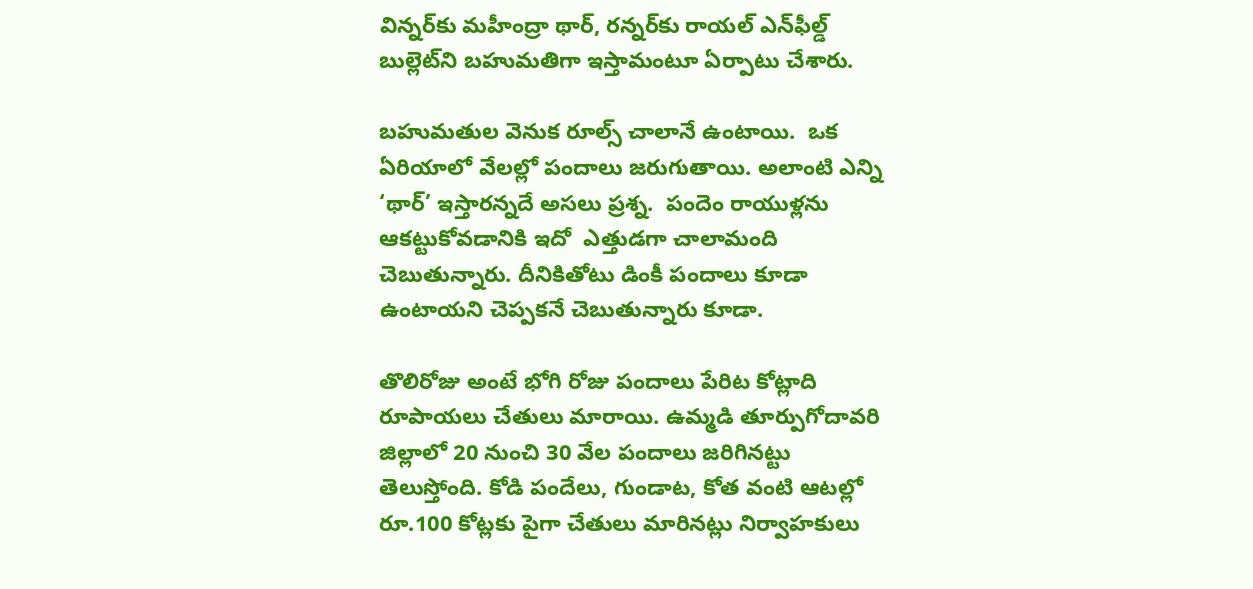విన్నర్‌కు మహీంద్రా థార్, రన్నర్‌కు రాయల్ ఎన్‌ఫీల్డ్ బుల్లెట్‌ని బహుమతిగా ఇస్తామంటూ ఏర్పాటు చేశారు.

బహుమతుల వెనుక రూల్స్ చాలానే ఉంటాయి.  ఒక ఏరియాలో వేలల్లో పందాలు జరుగుతాయి. అలాంటి ఎన్ని ‘థార్’ ఇస్తారన్నదే అసలు ప్రశ్న.  పందెం రాయుళ్లను ఆకట్టుకోవడానికి ఇదో  ఎత్తుడగా చాలామంది చెబుతున్నారు. దీనికితోటు డింకీ పందాలు కూడా ఉంటాయని చెప్పకనే చెబుతున్నారు కూడా.

తొలిరోజు అంటే భోగి రోజు పందాలు పేరిట కోట్లాది రూపాయలు చేతులు మారాయి. ఉమ్మడి తూర్పుగోదావరి జిల్లాలో 20 నుంచి 30 వేల పందాలు జరిగినట్టు తెలుస్తోంది. కోడి పందేలు, గుండాట, కోత వంటి ఆటల్లో రూ.100 కోట్లకు పైగా చేతులు మారినట్లు నిర్వాహకులు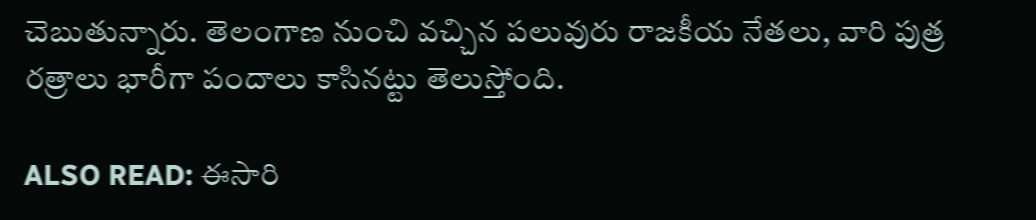చెబుతున్నారు. తెలంగాణ నుంచి వచ్చిన పలువురు రాజకీయ నేతలు, వారి పుత్ర రత్రాలు భారీగా పందాలు కాసినట్టు తెలుస్తోంది.

ALSO READ: ఈసారి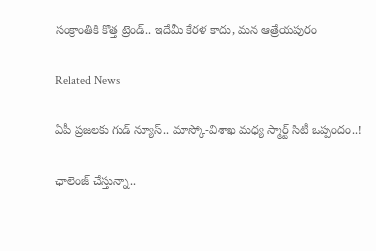సంక్రాంతికి కొత్త ట్రెండ్.. ఇదేమీ కేరళ కాదు, మన ఆత్రేయపురం

Related News

ఏపీ ప్రజలకు గుడ్ న్యూస్.. మాస్కో-విశాఖ మధ్య స్మార్ట్ సిటీ ఒప్పందం..!

ఛాలెంజ్ చేస్తున్నా..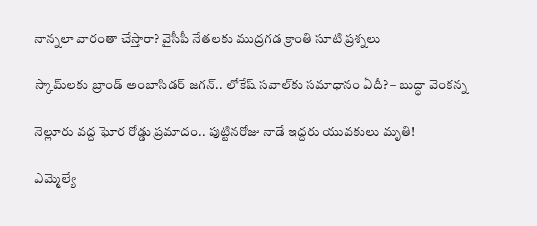నాన్నలా వారంతా చేస్తారా? వైసీపీ నేతలకు ముద్రగడ క్రాంతి సూటి ప్రశ్నలు

స్కామ్‌లకు బ్రాండ్ అంబాసిడర్ జగన్.. లోకేష్ సవాల్‌కు సమాధానం ఏదీ? – బుద్ధా వెంకన్న

నెల్లూరు వద్ద ఘోర రోడ్డు ప్రమాదం.. పుట్టినరోజు నాడే ఇద్దరు యువకులు మృతి!

ఎమ్మెల్యే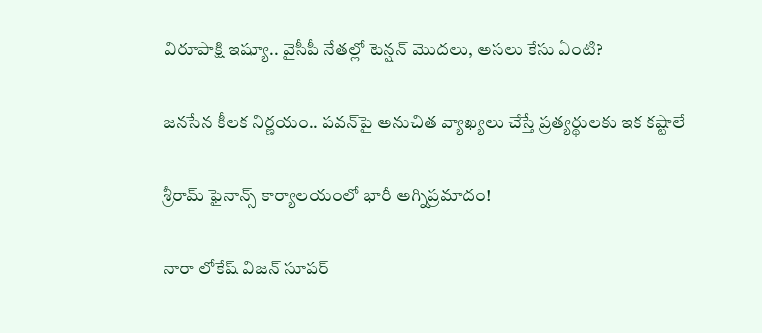విరూపాక్షి ఇష్యూ.. వైసీపీ నేతల్లో టెన్షన్ మొదలు, అసలు కేసు ఏంటి?

జనసేన కీలక నిర్ణయం.. పవన్‌పై అనుచిత వ్యాఖ్యలు చేస్తే ప్రత్యర్థులకు ఇక కష్టాలే

శ్రీరామ్ ఫైనాన్స్ కార్యాలయంలో భారీ అగ్నిప్రమాదం!

నారా లోకేష్ విజన్ సూపర్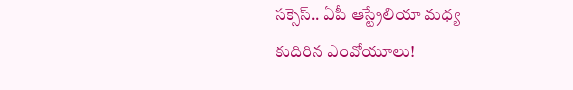సక్సెస్.. ఏపీ ఆస్ట్రేలియా మధ్య కుదిరిన ఎంవోయూలు!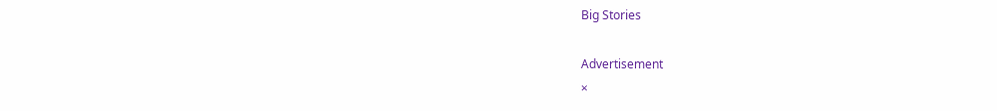Big Stories

Advertisement
×